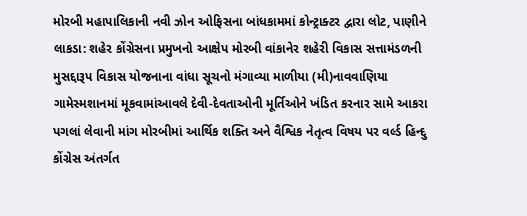મોરબી મહાપાલિકાની નવી ઝોન ઓફિસના બાંધકામમાં કોન્ટ્રાક્ટર દ્વારા લોટ, પાણીને લાકડા: શહેર કોંગ્રેસના પ્રમુખનો આક્ષેપ મોરબી વાંકાનેર શહેરી વિકાસ સત્તામંડળની મુસદ્દારૂપ વિકાસ યોજનાના વાંધા સૂચનો મંગાવ્યા માળીયા (મી)નાવવાણિયા ગામેસ્મશાનમાં મૂકવામાંઆવલે દેવી-દેવતાઓની મૂર્તિઓને ખંડિત કરનાર સામે આકરા પગલાં લેવાની માંગ મોરબીમાં આર્થિક શક્તિ અને વૈશ્વિક નેતૃત્વ વિષય પર વર્લ્ડ હિન્દુ કોંગ્રેસ અંતર્ગત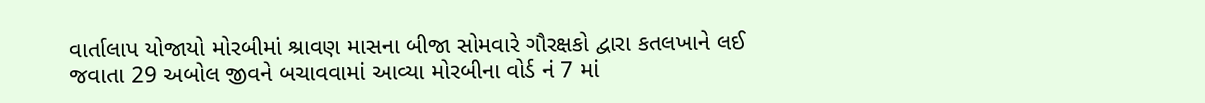વાર્તાલાપ યોજાયો મોરબીમાં શ્રાવણ માસના બીજા સોમવારે ગૌરક્ષકો દ્વારા કતલખાને લઈ જવાતા 29 અબોલ જીવને બચાવવામાં આવ્યા મોરબીના વોર્ડ નં 7 માં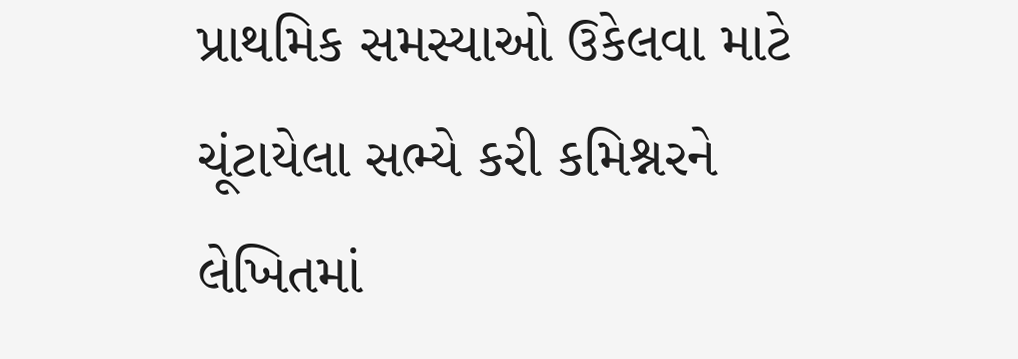પ્રાથમિક સમસ્યાઓ ઉકેલવા માટે ચૂંટાયેલા સભ્યે કરી કમિશ્નરને લેખિતમાં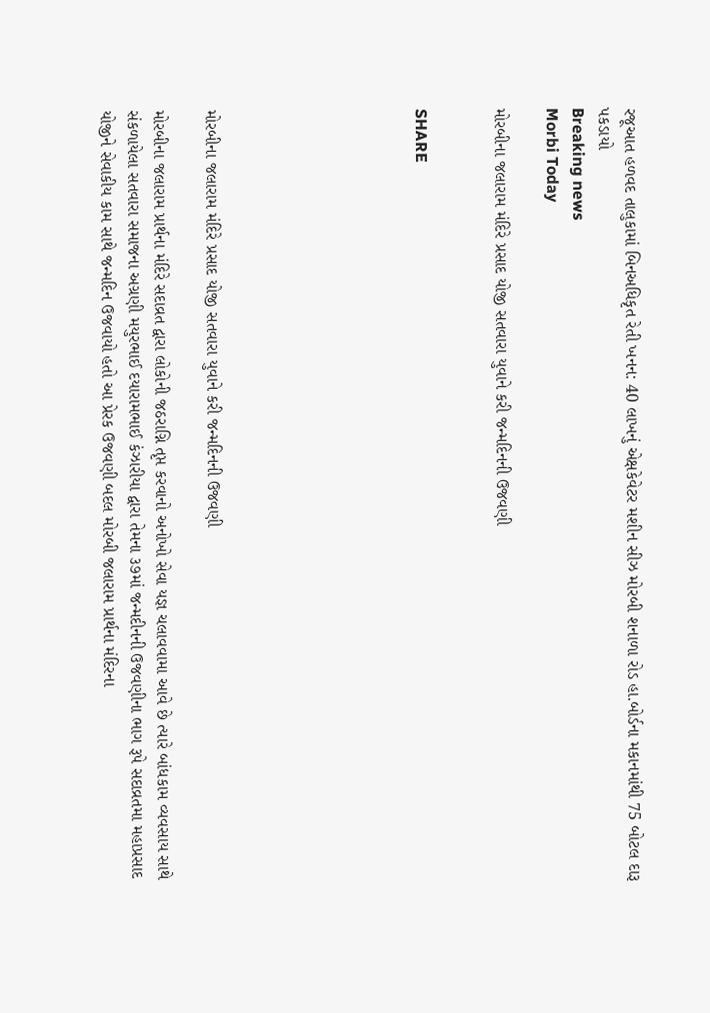રજૂઆત હળવદ તાલુકામાં બિનઅધિકૃત રેતી ખનન: 40 લાખનું એક્ષકેવેટર મશીન સીઝ મોરબી શનાળા રોડ હા.બોર્ડના મકાનમાંથી 75 બોટલ દારૂ પકડાયો
Breaking news
Morbi Today

મોરબીના જલારામ મંદિરે પ્રસાદ યોજી સતવારા યુવાને કરી જન્મદિનની ઉજવણી


SHARE







મોરબીના જલારામ મંદિરે પ્રસાદ યોજી સતવારા યુવાને કરી જન્મદિનની ઉજવણી

મોરબીના જલારામ પ્રાર્થના મંદિરે સદાવ્રત દ્વારા લોકોની જઠરાગ્નિ તૃપ્ત કરવાનો અનોખો સેવા યજ્ઞ ચલાવવામા આવે છે ત્યારે બાંધકામ વ્યવસાય સાથે સંકળાયેલા સતવારા સમાજના અગ્રણી મયુરભાઈ દયારામભાઈ કંઝારીયા દ્વારા તેમના ૩૭માં જન્મદીનની ઉજવણીના ભાગ રૂપે સદાવ્રતમા મહાપ્રસાદ યોજીને સેવાકીય કામ સાથે જન્મદિન ઉજવાયો હતો આ પ્રેરક ઉજવણી બદલ મોરબી જલારામ પ્રાર્થના મંદિરના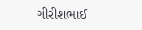ગીરીશભાઈ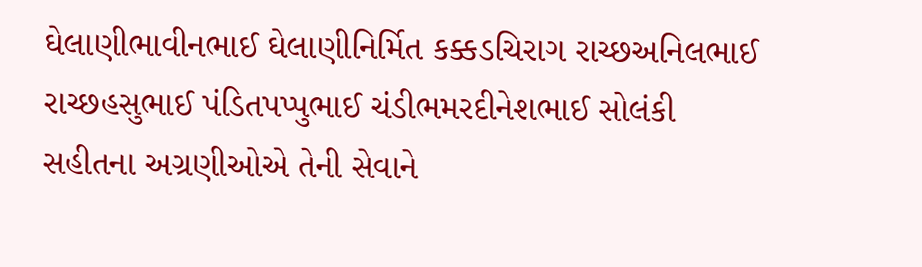ઘેલાણીભાવીનભાઈ ઘેલાણીનિર્મિત કક્કડચિરાગ રાચ્છઅનિલભાઈ રાચ્છહસુભાઈ પંડિતપપ્પુભાઈ ચંડીભમરદીનેશભાઈ સોલંકી સહીતના અગ્રણીઓએ તેની સેવાને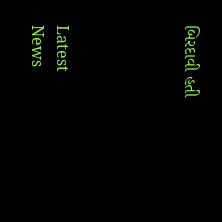બિરદાવી હતી




Latest News